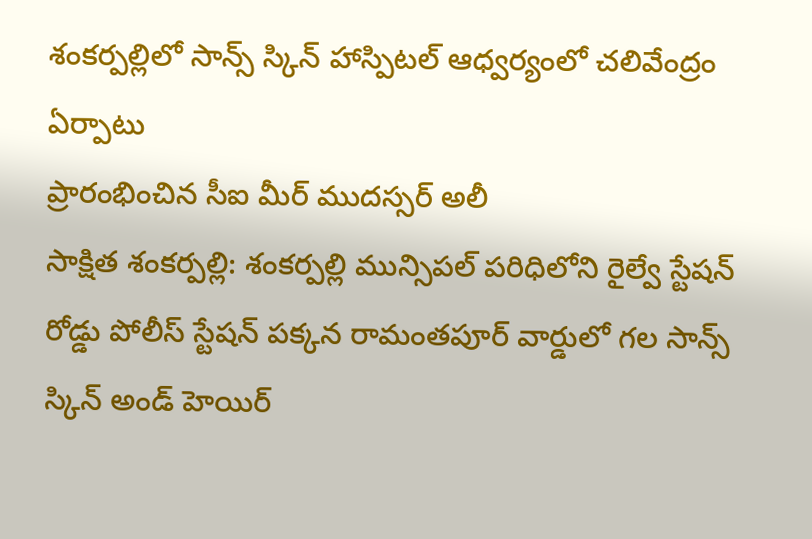శంకర్పల్లిలో సాన్స్ స్కిన్ హాస్పిటల్ ఆధ్వర్యంలో చలివేంద్రం ఏర్పాటు
ప్రారంభించిన సీఐ మీర్ ముదస్సర్ అలీ
సాక్షిత శంకర్పల్లి: శంకర్పల్లి మున్సిపల్ పరిధిలోని రైల్వే స్టేషన్ రోడ్డు పోలీస్ స్టేషన్ పక్కన రామంతపూర్ వార్డులో గల సాన్స్ స్కిన్ అండ్ హెయిర్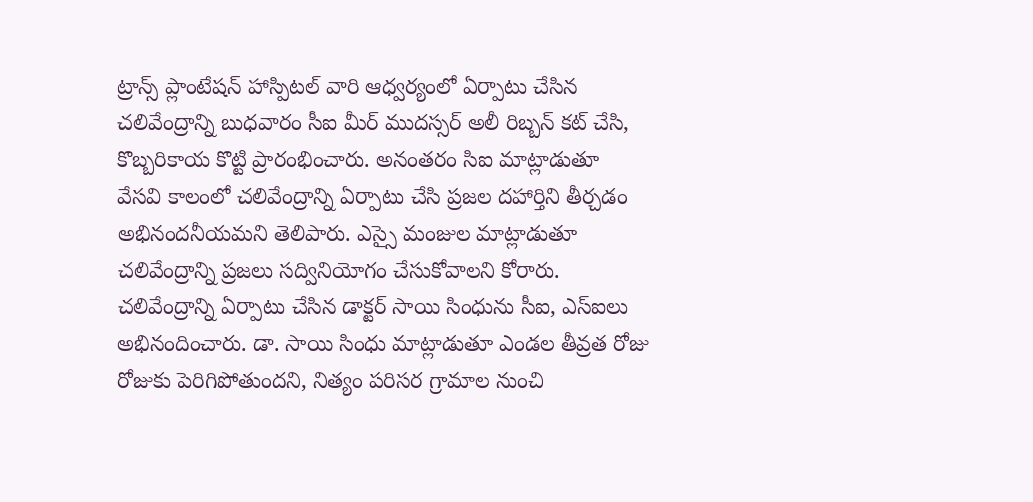ట్రాన్స్ ప్లాంటేషన్ హాస్పిటల్ వారి ఆధ్వర్యంలో ఏర్పాటు చేసిన చలివేంద్రాన్ని బుధవారం సీఐ మీర్ ముదస్సర్ అలీ రిబ్బన్ కట్ చేసి, కొబ్బరికాయ కొట్టి ప్రారంభించారు. అనంతరం సిఐ మాట్లాడుతూ వేసవి కాలంలో చలివేంద్రాన్ని ఏర్పాటు చేసి ప్రజల దహార్తిని తీర్చడం అభినందనీయమని తెలిపారు. ఎస్సై మంజుల మాట్లాడుతూ చలివేంద్రాన్ని ప్రజలు సద్వినియోగం చేసుకోవాలని కోరారు. చలివేంద్రాన్ని ఏర్పాటు చేసిన డాక్టర్ సాయి సింధును సీఐ, ఎస్ఐలు అభినందించారు. డా. సాయి సింధు మాట్లాడుతూ ఎండల తీవ్రత రోజు రోజుకు పెరిగిపోతుందని, నిత్యం పరిసర గ్రామాల నుంచి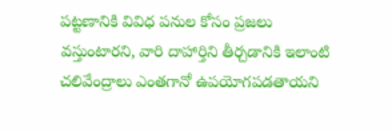పట్టణానికి వివిధ పనుల కోసం ప్రజలు వస్తుంటారని, వారి దాహార్తిని తీర్చడానికి ఇలాంటి చలివేంద్రాలు ఎంతగానో ఉపయోగపడతాయని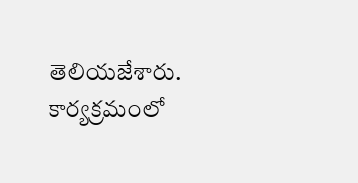తెలియజేశారు. కార్యక్రమంలో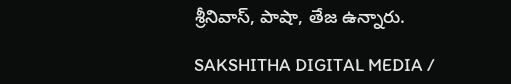శ్రీనివాస్, పాషా, తేజ ఉన్నారు.

SAKSHITHA DIGITAL MEDIA /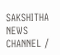SAKSHITHA NEWS CHANNEL /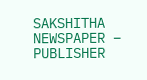SAKSHITHA NEWSPAPER – PUBLISHER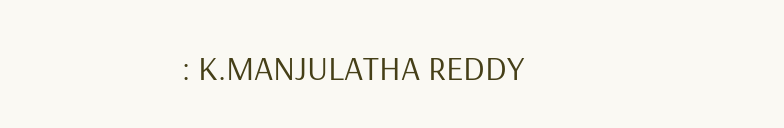: K.MANJULATHA REDDY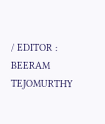/ EDITOR : BEERAM TEJOMURTHY